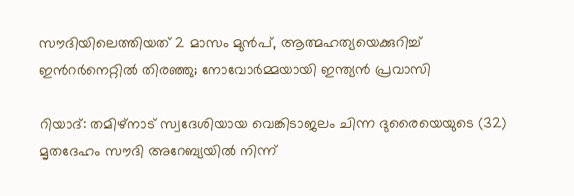സൗദിയിലെത്തിയത് 2 മാസം മുൻപ്, ആത്മഹത്യയെക്കുറിച്ച് ഇന്‍റർനെറ്റിൽ തിരഞ്ഞു; നോവോർമ്മയായി ഇന്ത്യൻ പ്രവാസി

റിയാദ്: തമിഴ്‌നാട് സ്വദേശിയായ വെങ്കിടാജലം ചിന്ന ദുരൈയെയുടെ (32) മൃതദേഹം സൗദി അറേബ്യയിൽ നിന്ന്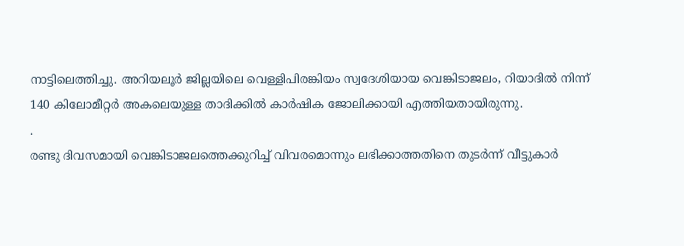നാട്ടിലെത്തിച്ചു. അറിയലൂർ ജില്ലയിലെ വെള്ളിപിരങ്കിയം സ്വദേശിയായ വെങ്കിടാജലം, റിയാദിൽ നിന്ന് 140 കിലോമീറ്റർ അകലെയുള്ള താദിക്കിൽ കാർഷിക ജോലിക്കായി എത്തിയതായിരുന്നു.
.
രണ്ടു ദിവസമായി വെങ്കിടാജലത്തെക്കുറിച്ച് വിവരമൊന്നും ലഭിക്കാത്തതിനെ തുടർന്ന് വീട്ടുകാർ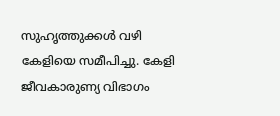സുഹൃത്തുക്കൾ വഴി കേളിയെ സമീപിച്ചു. കേളി ജീവകാരുണ്യ വിഭാഗം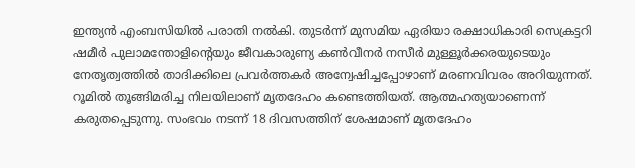ഇന്ത്യൻ എംബസിയിൽ പരാതി നൽകി. തുടർന്ന് മുസമിയ ഏരിയാ രക്ഷാധികാരി സെക്രട്ടറി ഷമീർ പുലാമന്തോളിന്‍റെയും ജീവകാരുണ്യ കൺവീനർ നസീർ മുള്ളൂർക്കരയുടെയും നേതൃത്വത്തിൽ താദിക്കിലെ പ്രവർത്തകർ അന്വേഷിച്ചപ്പോഴാണ് മരണവിവരം അറിയുന്നത്. റൂമിൽ തൂങ്ങിമരിച്ച നിലയിലാണ് മൃതദേഹം കണ്ടെത്തിയത്. ആത്മഹത്യയാണെന്ന് കരുതപ്പെടുന്നു. സംഭവം നടന്ന് 18 ദിവസത്തിന് ശേഷമാണ് മൃതദേഹം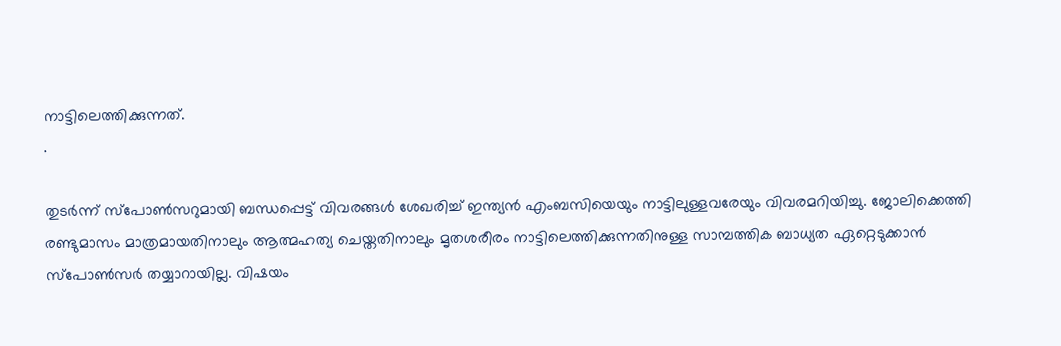നാട്ടിലെത്തിക്കുന്നത്.
.

തുടർന്ന് സ്പോൺസറുമായി ബന്ധപ്പെട്ട് വിവരങ്ങൾ ശേഖരിച്ച് ഇന്ത്യൻ എംബസിയെയും നാട്ടിലുള്ളവരേയും വിവരമറിയിച്ചു. ജോലിക്കെത്തി രണ്ടുമാസം മാത്രമായതിനാലും ആത്മഹത്യ ചെയ്തതിനാലും മൃതശരീരം നാട്ടിലെത്തിക്കുന്നതിനുള്ള സാമ്പത്തിക ബാധ്യത ഏറ്റെടുക്കാൻ സ്പോൺസർ തയ്യാറായില്ല. വിഷയം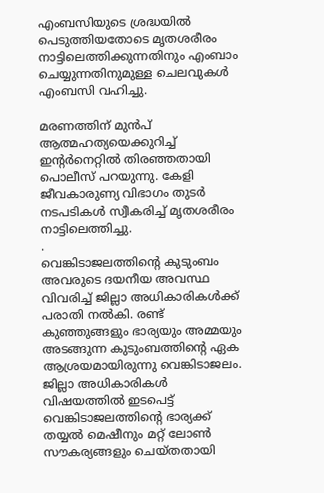എംബസിയുടെ ശ്രദ്ധയിൽ പെടുത്തിയതോടെ മൃതശരീരം നാട്ടിലെത്തിക്കുന്നതിനും എംബാം ചെയ്യുന്നതിനുമുള്ള ചെലവുകൾ എംബസി വഹിച്ചു.

മരണത്തിന് മുൻപ് ആത്മഹത്യയെക്കുറിച്ച് ഇന്‍റർനെറ്റിൽ തിരഞ്ഞതായി പൊലീസ് പറയുന്നു. കേളി ജീവകാരുണ്യ വിഭാഗം തുടർ നടപടികൾ സ്വീകരിച്ച് മൃതശരീരം നാട്ടിലെത്തിച്ചു.
.
വെങ്കിടാജലത്തിന്‍റെ കുടുംബം അവരുടെ ദയനീയ അവസ്ഥ വിവരിച്ച് ജില്ലാ അധികാരികൾക്ക് പരാതി നൽകി. രണ്ട് കുഞ്ഞുങ്ങളും ഭാര്യയും അമ്മയും അടങ്ങുന്ന കുടുംബത്തിന്‍റെ ഏക ആശ്രയമായിരുന്നു വെങ്കിടാജലം. ജില്ലാ അധികാരികൾ വിഷയത്തിൽ ഇടപെട്ട് വെങ്കിടാജലത്തിന്‍റെ ഭാര്യക്ക് തയ്യൽ മെഷീനും മറ്റ് ലോൺ സൗകര്യങ്ങളും ചെയ്തതായി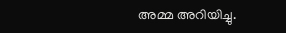അമ്മ അറിയിച്ചു.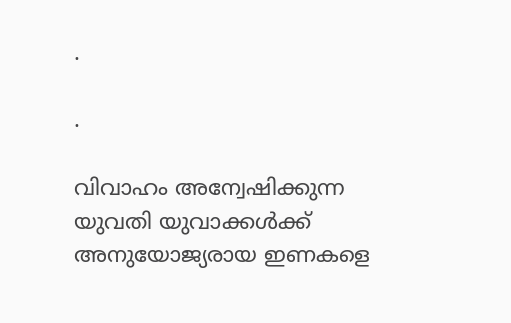.

.

വിവാഹം അന്വേഷിക്കുന്ന യുവതി യുവാക്കൾക്ക് അനുയോജ്യരായ ഇണകളെ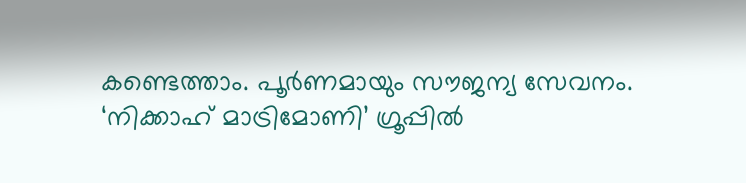കണ്ടെത്താം. പൂർണമായും സൗജന്യ സേവനം.  ‘നിക്കാഹ് മാട്രിമോണി’ ഗ്രൂപ്പിൽ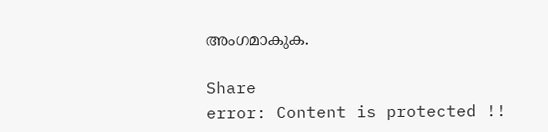അംഗമാകുക.

Share
error: Content is protected !!